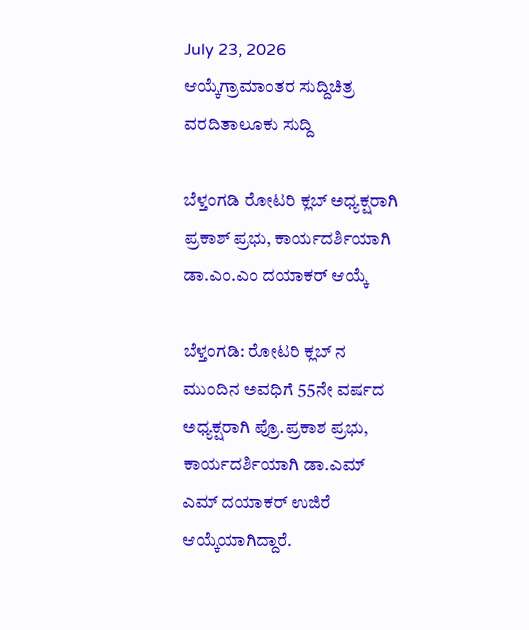July 23, 2026
ಆಯ್ಕೆಗ್ರಾಮಾಂತರ ಸುದ್ದಿಚಿತ್ರ ವರದಿತಾಲೂಕು ಸುದ್ದಿ

ಬೆಳ್ತಂಗಡಿ ರೋಟರಿ ಕ್ಲಬ್ ಅಧ್ಯಕ್ಷರಾಗಿ ಪ್ರಕಾಶ್ ಪ್ರಭು, ಕಾರ್ಯದರ್ಶಿಯಾಗಿ ಡಾ.ಎಂ.ಎಂ ದಯಾಕರ್ ಆಯ್ಕೆ

ಬೆಳ್ತಂಗಡಿ: ರೋಟರಿ ಕ್ಲಬ್ ನ ಮುಂದಿನ ಅವಧಿಗೆ 55ನೇ ವರ್ಷದ ಅಧ್ಯಕ್ಷರಾಗಿ ಪ್ರೊ.ಪ್ರಕಾಶ ಪ್ರಭು, ಕಾರ್ಯದರ್ಶಿಯಾಗಿ ಡಾ.ಎಮ್ ಎಮ್ ದಯಾಕರ್ ಉಜಿರೆ ಆಯ್ಕೆಯಾಗಿದ್ದಾರೆ.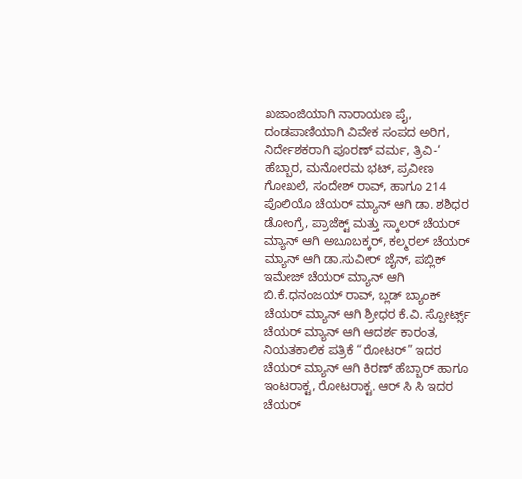ಖಜಾಂಜಿಯಾಗಿ ನಾರಾಯಣ ಪೈ, ದಂಡಪಾಣಿಯಾಗಿ ವಿವೇಕ ಸಂಪದ ಅರಿಗ, ನಿರ್ದೇಶಕರಾಗಿ ಪೂರಣ್ ವರ್ಮ, ತ್ರಿವಿ-‘ ಹೆಬ್ಬಾರ, ಮನೋರಮ ಭಟ್, ಪ್ರವೀಣ ಗೋಖಲೆ, ಸಂದೇಶ್ ರಾವ್, ಹಾಗೂ 214 ಪೊಲಿಯೊ ಚೆಯರ್ ಮ್ಯಾನ್ ಆಗಿ ಡಾ. ಶಶಿಧರ ಡೋಂಗ್ರೆ, ಪ್ರಾಜೆಕ್ಟ್‌ ಮತ್ತು ಸ್ಕಾಲರ್ ಚೆಯರ್ ಮ್ಯಾನ್ ಆಗಿ ಅಬೂಬಕ್ಕರ್, ಕಲ್ಮರಲ್ ಚೆಯರ್ ಮ್ಯಾನ್ ಆಗಿ ಡಾ.ಸುವೀರ್ ಜೈನ್, ಪಬ್ಲಿಕ್ ಇಮೇಜ್ ಚೆಯರ್ ಮ್ಯಾನ್ ಆಗಿ ಬಿ.ಕೆ.ಧನಂಜಯ್ ರಾವ್, ಬ್ಲಡ್ ಬ್ಯಾಂಕ್ ಚೆಯರ್ ಮ್ಯಾನ್ ಆಗಿ ಶ್ರೀಧರ ಕೆ.ವಿ. ಸ್ಪೋರ್ಟ್ಸ್ ಚೆಯರ್ ಮ್ಯಾನ್ ಆಗಿ ಆದರ್ಶ ಕಾರಂತ, ನಿಯತಕಾಲಿಕ ಪತ್ರಿಕೆ “ರೋಟರ್” ಇದರ ಚೆಯರ್ ಮ್ಯಾನ್ ಆಗಿ ಕಿರಣ್ ಹೆಬ್ಬಾರ್ ಹಾಗೂ ಇಂಟರಾಕ್ಟ, ರೋಟರಾಕ್ಟ. ಆರ್ ಸಿ ಸಿ ಇದರ ಚೆಯರ್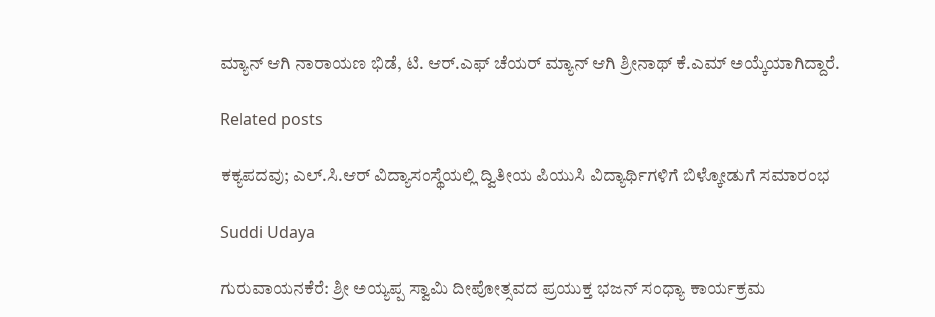ಮ್ಯಾನ್ ಆಗಿ ನಾರಾಯಣ ಭಿಡೆ, ಟಿ. ಆರ್.ಎಫ್ ಚೆಯರ್ ಮ್ಯಾನ್ ಆಗಿ ಶ್ರೀನಾಥ್ ಕೆ.ಎಮ್ ಅಯ್ಕೆಯಾಗಿದ್ದಾರೆ.

Related posts

ಕಕ್ಯಪದವು; ಎಲ್.ಸಿ.ಆರ್ ವಿದ್ಯಾಸಂಸ್ಥೆಯಲ್ಲಿ ದ್ವಿತೀಯ ಪಿಯುಸಿ ವಿದ್ಯಾರ್ಥಿಗಳಿಗೆ ಬಿಳ್ಕೋಡುಗೆ ಸಮಾರಂಭ

Suddi Udaya

ಗುರುವಾಯನಕೆರೆ: ಶ್ರೀ ಅಯ್ಯಪ್ಪ ಸ್ವಾಮಿ ದೀಪೋತ್ಸವದ ಪ್ರಯುಕ್ತ ಭಜನ್ ಸಂಧ್ಯಾ ಕಾರ್ಯಕ್ರಮ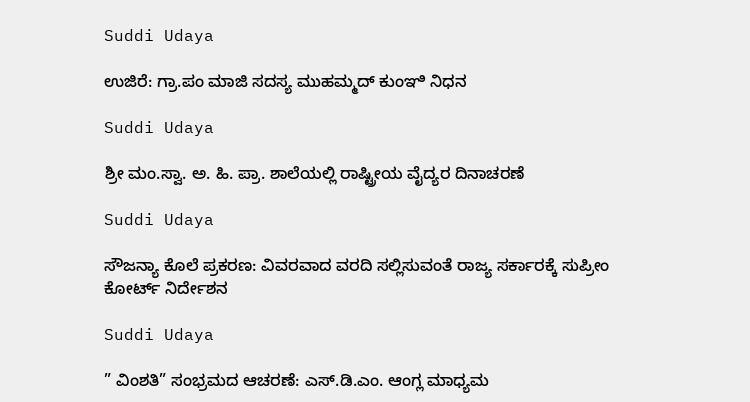Suddi Udaya

ಉಜಿರೆ: ಗ್ರಾ.ಪಂ ಮಾಜಿ ಸದಸ್ಯ ಮುಹಮ್ಮದ್‌ ಕುಂಞಿ ನಿಧನ

Suddi Udaya

ಶ್ರೀ ಮಂ.ಸ್ವಾ. ಅ. ಹಿ. ಪ್ರಾ. ಶಾಲೆಯಲ್ಲಿ ರಾಷ್ಟ್ರೀಯ ವೈದ್ಯರ ದಿನಾಚರಣೆ

Suddi Udaya

ಸೌಜನ್ಯಾ ಕೊಲೆ ಪ್ರಕರಣ: ವಿವರವಾದ ವರದಿ ಸಲ್ಲಿಸುವಂತೆ ರಾಜ್ಯ ಸರ್ಕಾರಕ್ಕೆ ಸುಪ್ರೀಂ ಕೋರ್ಟ್ ನಿರ್ದೇಶನ

Suddi Udaya

” ವಿಂಶತಿ” ಸಂಭ್ರಮದ ಆಚರಣೆ: ಎಸ್.ಡಿ.ಎಂ. ಆಂಗ್ಲ ಮಾಧ್ಯಮ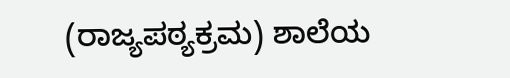(ರಾಜ್ಯಪಠ್ಯಕ್ರಮ) ಶಾಲೆಯ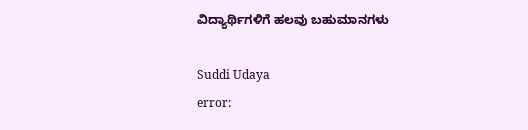ವಿದ್ಯಾರ್ಥಿಗಳಿಗೆ ಹಲವು ಬಹುಮಾನಗಳು

Suddi Udaya
error: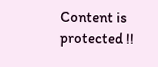Content is protected !!